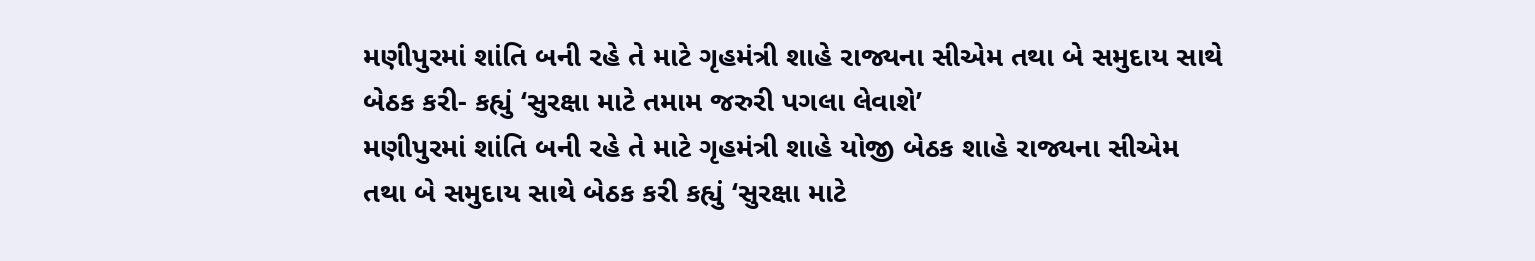મણીપુરમાં શાંતિ બની રહે તે માટે ગૃહમંત્રી શાહે રાજ્યના સીએમ તથા બે સમુદાય સાથે બેઠક કરી- કહ્યું ‘સુરક્ષા માટે તમામ જરુરી પગલા લેવાશે’
મણીપુરમાં શાંતિ બની રહે તે માટે ગૃહમંત્રી શાહે યોજી બેઠક શાહે રાજ્યના સીએમ તથા બે સમુદાય સાથે બેઠક કરી કહ્યું ‘સુરક્ષા માટે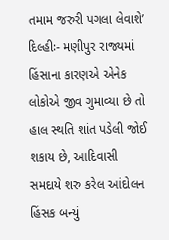તમામ જરુરી પગલા લેવાશે’ દિલ્હીઃ- મણીપુર રાજ્યમાં હિંસાના કારણએ એનેક લોકોએ જીવ ગુમાવ્યા છે તો હાલ સ્થતિ શાંત પડેલી જોઈ શકાય છે, આદિવાસી સમદાયે શરુ કરેલ આંદોલન હિંસક બન્યું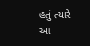હતું ત્યારે આ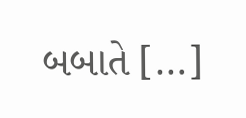બબાતે […]